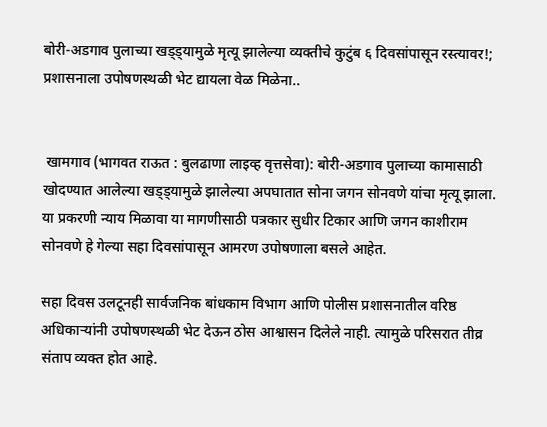बोरी-अडगाव पुलाच्या खड्ड्यामुळे मृत्यू झालेल्या व्यक्तीचे कुटुंब ६ दिवसांपासून रस्त्यावर!; प्रशासनाला उपोषणस्थळी भेट द्यायला वेळ मिळेना..


 खामगाव (भागवत राऊत : बुलढाणा लाइव्ह वृत्तसेवा): बोरी-अडगाव पुलाच्या कामासाठी खोदण्यात आलेल्या खड्ड्यामुळे झालेल्या अपघातात सोना जगन सोनवणे यांचा मृत्यू झाला. या प्रकरणी न्याय मिळावा या मागणीसाठी पत्रकार सुधीर टिकार आणि जगन काशीराम सोनवणे हे गेल्या सहा दिवसांपासून आमरण उपोषणाला बसले आहेत.

सहा दिवस उलटूनही सार्वजनिक बांधकाम विभाग आणि पोलीस प्रशासनातील वरिष्ठ अधिकाऱ्यांनी उपोषणस्थळी भेट देऊन ठोस आश्वासन दिलेले नाही. त्यामुळे परिसरात तीव्र संताप व्यक्त होत आहे.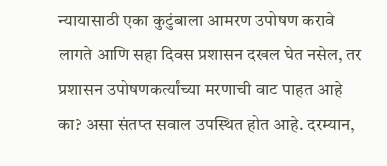न्यायासाठी एका कुटुंबाला आमरण उपोषण करावे लागते आणि सहा दिवस प्रशासन दखल घेत नसेल, तर प्रशासन उपोषणकर्त्यांच्या मरणाची वाट पाहत आहे का? असा संतप्त सवाल उपस्थित होत आहे. दरम्यान,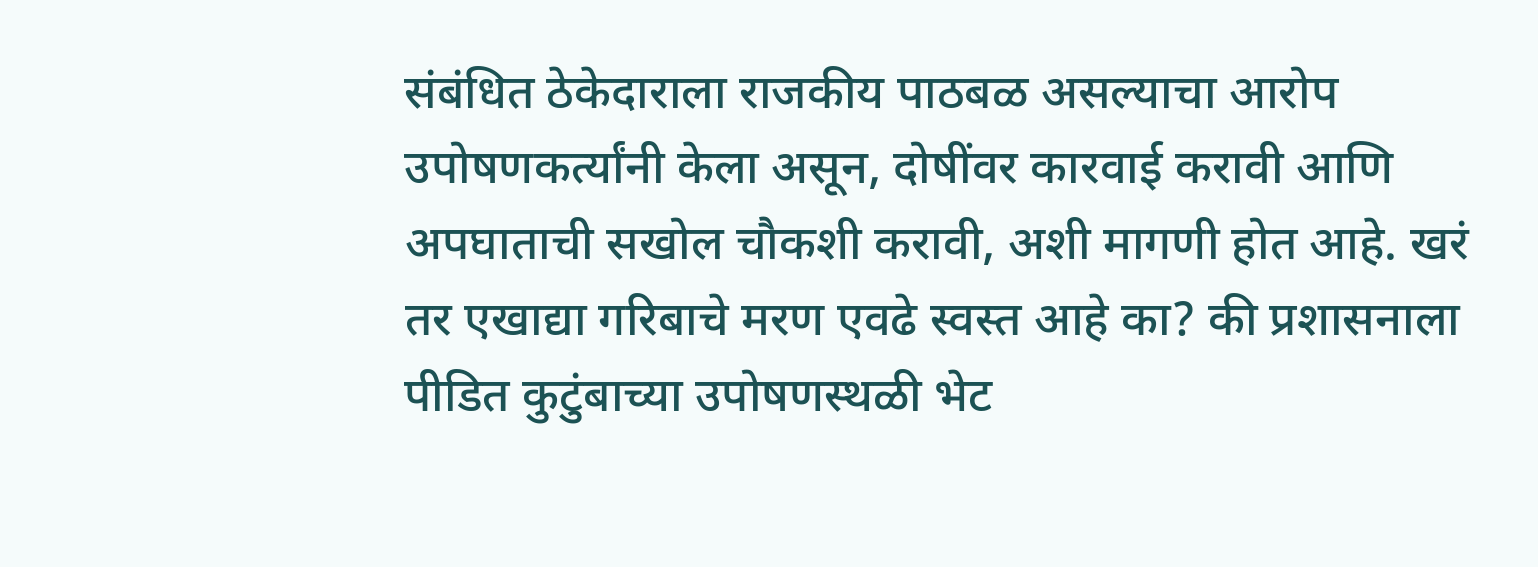संबंधित ठेकेदाराला राजकीय पाठबळ असल्याचा आरोप उपोषणकर्त्यांनी केला असून, दोषींवर कारवाई करावी आणि अपघाताची सखोल चौकशी करावी, अशी मागणी होत आहे. खरं तर एखाद्या गरिबाचे मरण एवढे स्वस्त आहे का? की प्रशासनाला पीडित कुटुंबाच्या उपोषणस्थळी भेट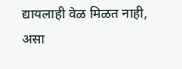द्यायलाही वेळ मिळत नाही, असा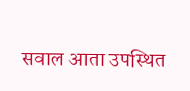सवाल आता उपस्थित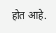होत आहे.